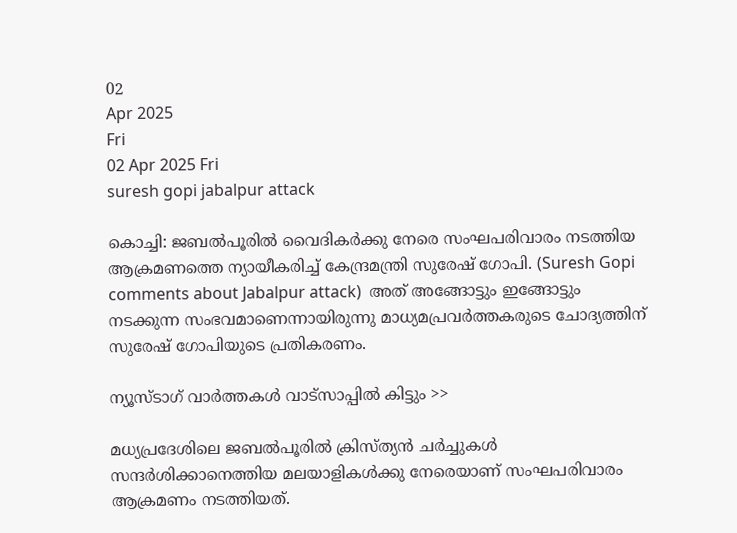02
Apr 2025
Fri
02 Apr 2025 Fri
suresh gopi jabalpur attack

കൊച്ചി: ജബല്‍പൂരില്‍ വൈദികര്‍ക്കു നേരെ സംഘപരിവാരം നടത്തിയ ആക്രമണത്തെ ന്യായീകരിച്ച് കേന്ദ്രമന്ത്രി സുരേഷ് ഗോപി. (Suresh Gopi comments about Jabalpur attack)  അത് അങ്ങോട്ടും ഇങ്ങോട്ടും നടക്കുന്ന സംഭവമാണെന്നായിരുന്നു മാധ്യമപ്രവര്‍ത്തകരുടെ ചോദ്യത്തിന് സുരേഷ് ഗോപിയുടെ പ്രതികരണം.

ന്യൂസ്ടാഗ് വാര്‍ത്തകള്‍ വാട്‌സാപ്പില്‍ കിട്ടും >>

മധ്യപ്രദേശിലെ ജബല്‍പൂരില്‍ ക്രിസ്ത്യന്‍ ചര്‍ച്ചുകള്‍ സന്ദര്‍ശിക്കാനെത്തിയ മലയാളികള്‍ക്കു നേരെയാണ് സംഘപരിവാരം ആക്രമണം നടത്തിയത്.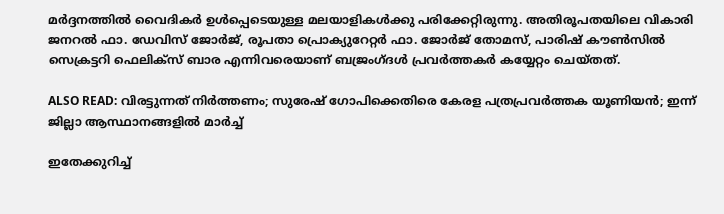മര്‍ദ്ദനത്തില്‍ വൈദികര്‍ ഉള്‍പ്പെടെയുള്ള മലയാളികള്‍ക്കു പരിക്കേറ്റിരുന്നു. അതിരൂപതയിലെ വികാരി ജനറല്‍ ഫാ. ഡേവിസ് ജോര്‍ജ്, രൂപതാ പ്രൊക്യുറേറ്റര്‍ ഫാ. ജോര്‍ജ് തോമസ്, പാരിഷ് കൗണ്‍സില്‍ സെക്രട്ടറി ഫെലിക്സ് ബാര എന്നിവരെയാണ് ബജ്രംഗ്ദള്‍ പ്രവര്‍ത്തകര്‍ കയ്യേറ്റം ചെയ്തത്.

ALSO READ: വിരട്ടുന്നത് നിര്‍ത്തണം; സുരേഷ് ഗോപിക്കെതിരെ കേരള പത്രപ്രവര്‍ത്തക യൂണിയന്‍; ഇന്ന് ജില്ലാ ആസ്ഥാനങ്ങളില്‍ മാര്‍ച്ച്

ഇതേക്കുറിച്ച്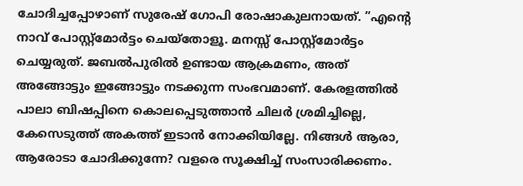ചോദിച്ചപ്പോഴാണ് സുരേഷ് ഗോപി രോഷാകുലനായത്. ”എന്റെ നാവ് പോസ്റ്റ്‌മോര്‍ട്ടം ചെയ്‌തോളൂ. മനസ്സ് പോസ്റ്റ്‌മോര്‍ട്ടം ചെയ്യരുത്. ജബല്‍പുരില്‍ ഉണ്ടായ ആക്രമണം, അത് അങ്ങോട്ടും ഇങ്ങോട്ടും നടക്കുന്ന സംഭവമാണ്. കേരളത്തില്‍ പാലാ ബിഷപ്പിനെ കൊലപ്പെടുത്താന്‍ ചിലര്‍ ശ്രമിച്ചില്ലെ, കേസെടുത്ത് അകത്ത് ഇടാന്‍ നോക്കിയില്ലേ. നിങ്ങള്‍ ആരാ, ആരോടാ ചോദിക്കുന്നേ? വളരെ സൂക്ഷിച്ച് സംസാരിക്കണം.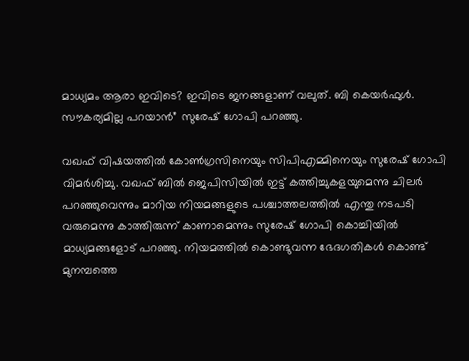മാധ്യമം ആരാ ഇവിടെ? ഇവിടെ ജനങ്ങളാണ് വലുത്. ബി കെയര്‍ഫുള്‍. സൗകര്യമില്ല പറയാന്‍” സുരേഷ് ഗോപി പറഞ്ഞു.

വഖഫ് വിഷയത്തില്‍ കോണ്‍ഗ്രസിനെയും സിപിഎമ്മിനെയും സുരേഷ് ഗോപി വിമര്‍ശിച്ചു. വഖഫ് ബില്‍ ജെപിസിയില്‍ ഇട്ട് കത്തിച്ചുകളയുമെന്നു ചിലര്‍ പറഞ്ഞുവെന്നും മാറിയ നിയമങ്ങളുടെ പശ്ചാത്തലത്തില്‍ എന്തു നടപടി വരുമെന്നു കാത്തിരുന്ന് കാണാമെന്നും സുരേഷ് ഗോപി കൊച്ചിയില്‍ മാധ്യമങ്ങളോട് പറഞ്ഞു. നിയമത്തില്‍ കൊണ്ടുവന്ന ഭേദഗതികള്‍ കൊണ്ട് മുനമ്പത്തെ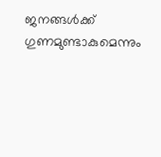ജനങ്ങള്‍ക്ക് ഗുണമുണ്ടാകുമെന്നും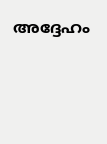അദ്ദേഹം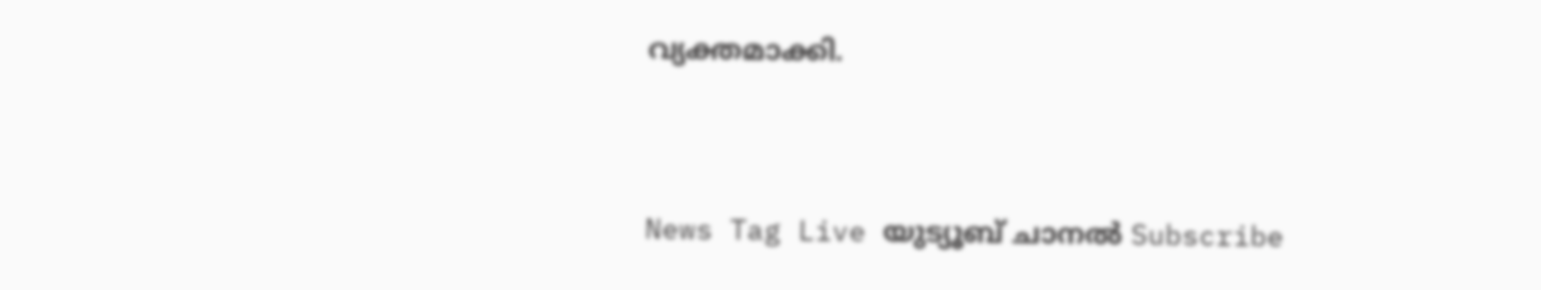വ്യക്തമാക്കി.



News Tag Live യുട്യൂബ് ചാനല്‍ Subscribe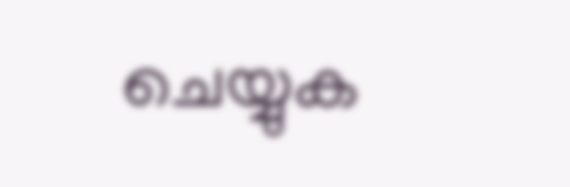ചെയ്യുക